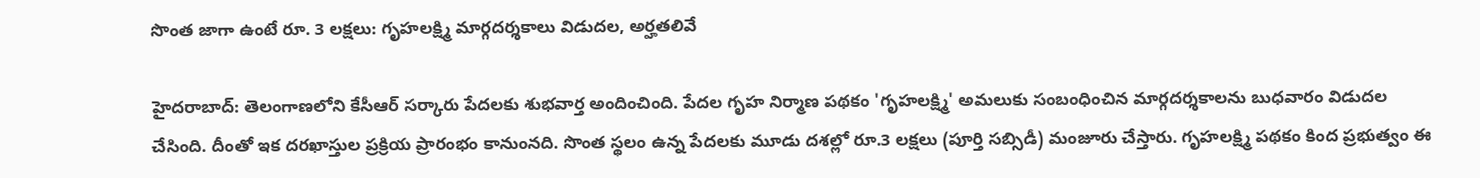సొంత జాగా ఉంటే రూ. 3 లక్షలు: గృహలక్ష్మి మార్గదర్శకాలు విడుదల, అర్హతలివే

హైదరాబాద్: తెలంగాణలోని కేసీఆర్ సర్కారు పేదలకు శుభవార్త అందించింది. పేదల గృహ నిర్మాణ పథకం 'గృహలక్ష్మి' అమలుకు సంబంధించిన మార్గదర్శకాలను బుధవారం విడుదల చేసింది. దీంతో ఇక దరఖాస్తుల ప్రక్రియ ప్రారంభం కానుంనది. సొంత స్థలం ఉన్న పేదలకు మూడు దశల్లో రూ.3 లక్షలు (పూర్తి సబ్సిడీ) మంజూరు చేస్తారు. గృహలక్ష్మి పథకం కింద ప్రభుత్వం ఈ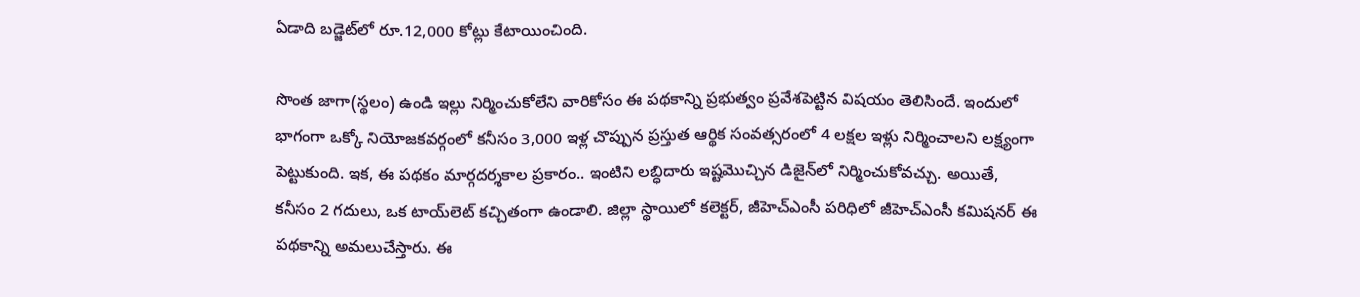ఏడాది బడ్జెట్‌లో రూ.12,000 కోట్లు కేటాయించింది.

సొంత జాగా(స్థలం) ఉండి ఇల్లు నిర్మించుకోలేని వారికోసం ఈ పథకాన్ని ప్రభుత్వం ప్రవేశపెట్టిన విషయం తెలిసిందే. ఇందులో భాగంగా ఒక్కో నియోజకవర్గంలో కనీసం 3,000 ఇళ్ల చొప్పున ప్రస్తుత ఆర్థిక సంవత్సరంలో 4 లక్షల ఇళ్లు నిర్మించాలని లక్ష్యంగా పెట్టుకుంది. ఇక, ఈ పథకం మార్గదర్శకాల ప్రకారం.. ఇంటిని లబ్ధిదారు ఇష్టమొచ్చిన డిజైన్‌లో నిర్మించుకోవచ్చు. అయితే, కనీసం 2 గదులు, ఒక టాయ్‌లెట్‌ కచ్చితంగా ఉండాలి. జిల్లా స్థాయిలో కలెక్టర్‌, జీహెచ్‌ఎంసీ పరిధిలో జీహెచ్‌ఎంసీ కమిషనర్‌ ఈ పథకాన్ని అమలుచేస్తారు. ఈ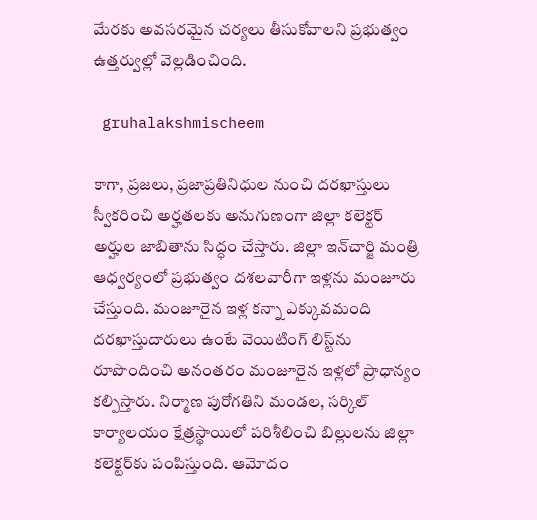మేరకు అవసరమైన చర్యలు తీసుకోవాలని ప్రభుత్వం ఉత్తర్వుల్లో వెల్లడించింది.

 gruhalakshmischeem

కాగా, ప్రజలు, ప్రజాప్రతినిధుల నుంచి దరఖాస్తులు స్వీకరించి అర్హతలకు అనుగుణంగా జిల్లా కలెక్టర్‌ అర్హుల జాబితాను సిద్ధం చేస్తారు. జిల్లా ఇన్‌చార్జి మంత్రి ఆధ్వర్యంలో ప్రభుత్వం దశలవారీగా ఇళ్లను మంజూరు చేస్తుంది. మంజూరైన ఇళ్ల కన్నా ఎక్కువమంది దరఖాస్తుదారులు ఉంటే వెయిటింగ్‌ లిస్ట్‌ను రూపొందించి అనంతరం మంజూరైన ఇళ్లలో ప్రాధాన్యం కల్పిస్తారు. నిర్మాణ పురోగతిని మండల, సర్కిల్‌ కార్యాలయం క్షేత్రస్థాయిలో పరిశీలించి బిల్లులను జిల్లా కలెక్టర్‌కు పంపిస్తుంది. ఆమోదం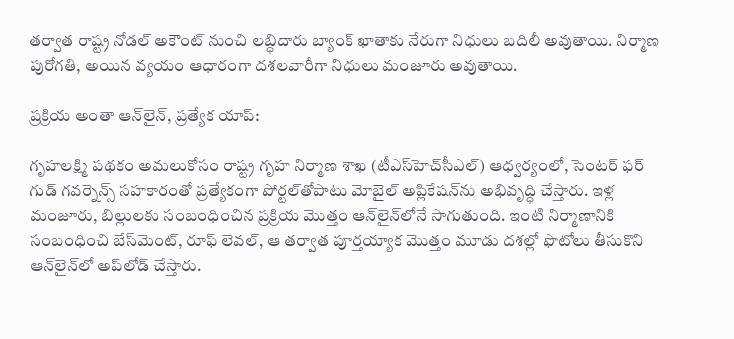తర్వాత రాష్ట్ర నోడల్‌ అకౌంట్‌ నుంచి లబ్ధిదారు బ్యాంక్‌ ఖాతాకు నేరుగా నిధులు బదిలీ అవుతాయి. నిర్మాణ పురోగతి, అయిన వ్యయం ఆధారంగా దశలవారీగా నిధులు మంజూరు అవుతాయి.

ప్రక్రియ అంతా ఆన్‌లైన్, ప్రత్యేక యాప్:

గృహలక్ష్మి పథకం అమలుకోసం రాష్ట్ర గృహ నిర్మాణ శాఖ (టీఎస్‌హెచ్‌సీఎల్‌) ఆధ్వర్యంలో, సెంటర్‌ ఫర్‌ గుడ్‌ గవర్నెన్స్‌ సహకారంతో ప్రత్యేకంగా పోర్టల్‌తోపాటు మోబైల్‌ అప్లికేషన్‌ను అభివృద్ధి చేస్తారు. ఇళ్ల మంజూరు, బిల్లులకు సంబంధించిన ప్రక్రియ మొత్తం ఆన్‌లైన్‌లోనే సాగుతుంది. ఇంటి నిర్మాణానికి సంబంధించి బేస్‌మెంట్‌, రూఫ్‌ లెవల్‌, ఆ తర్వాత పూర్తయ్యాక మొత్తం మూడు దశల్లో ఫొటోలు తీసుకొని ఆన్‌లైన్‌లో అప్‌లోడ్‌ చేస్తారు.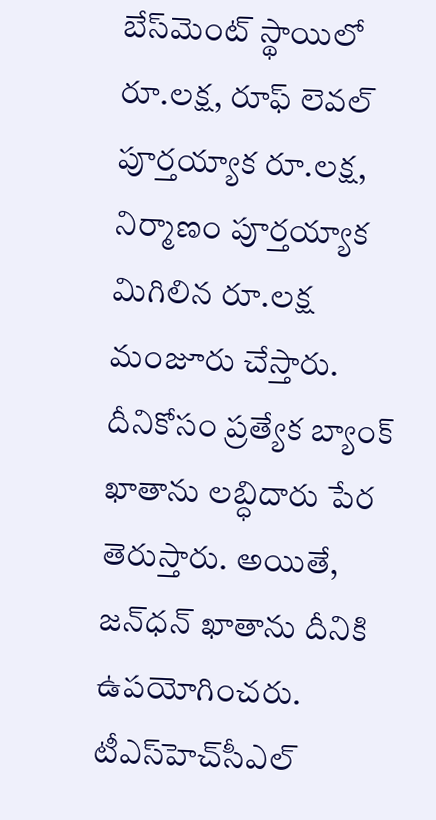బేస్‌మెంట్‌ స్థాయిలో రూ.లక్ష, రూఫ్‌ లెవల్‌ పూర్తయ్యాక రూ.లక్ష, నిర్మాణం పూర్తయ్యాక మిగిలిన రూ.లక్ష మంజూరు చేస్తారు. దీనికోసం ప్రత్యేక బ్యాంక్‌ ఖాతాను లబ్ధిదారు పేర తెరుస్తారు. అయితే, జన్‌ధన్‌ ఖాతాను దీనికి ఉపయోగించరు. టీఎస్‌హెచ్‌సీఎల్‌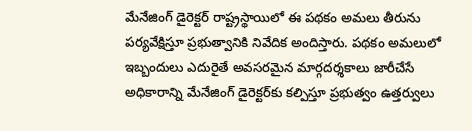మేనేజింగ్‌ డైరెక్టర్‌ రాష్ట్రస్థాయిలో ఈ పథకం అమలు తీరును పర్యవేక్షిస్తూ ప్రభుత్వానికి నివేదిక అందిస్తారు. పథకం అమలులో ఇబ్బందులు ఎదురైతే అవసరమైన మార్గదర్శకాలు జారీచేసే అధికారాన్ని మేనేజింగ్‌ డైరెక్టర్‌కు కల్పిస్తూ ప్రభుత్వం ఉత్తర్వులు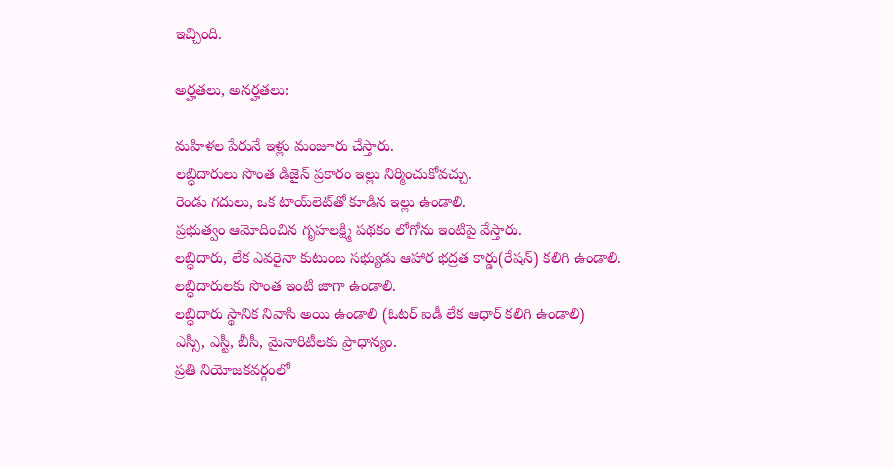ఇచ్చింది.

అర్హతలు, అనర్హతలు:

మహిళల పేరునే ఇళ్లు మంజూరు చేస్తారు.
లబ్ధిదారులు సొంత డిజైన్‌ ప్రకారం ఇల్లు నిర్మించుకోవచ్చు.
రెండు గదులు, ఒక టాయ్‌లెట్‌తో కూడిన ఇల్లు ఉండాలి.
ప్రభుత్వం ఆమోదించిన గృహలక్ష్మి పథకం లోగోను ఇంటిపై వేస్తారు.
లబ్ధిదారు, లేక ఎవరైనా కుటుంబ సభ్యుడు ఆహార భద్రత కార్డు(రేషన్) కలిగి ఉండాలి.
లబ్ధిదారులకు సొంత ఇంటి జాగా ఉండాలి.
లబ్ధిదారు స్థానిక నివాసి అయి ఉండాలి (ఓటర్‌ ఐడీ లేక ఆధార్‌ కలిగి ఉండాలి)
ఎస్సీ, ఎస్టీ, బీసీ, మైనారిటీలకు ప్రాధాన్యం.
ప్రతి నియోజకవర్గంలో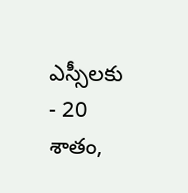ఎస్సీలకు - 20 శాతం,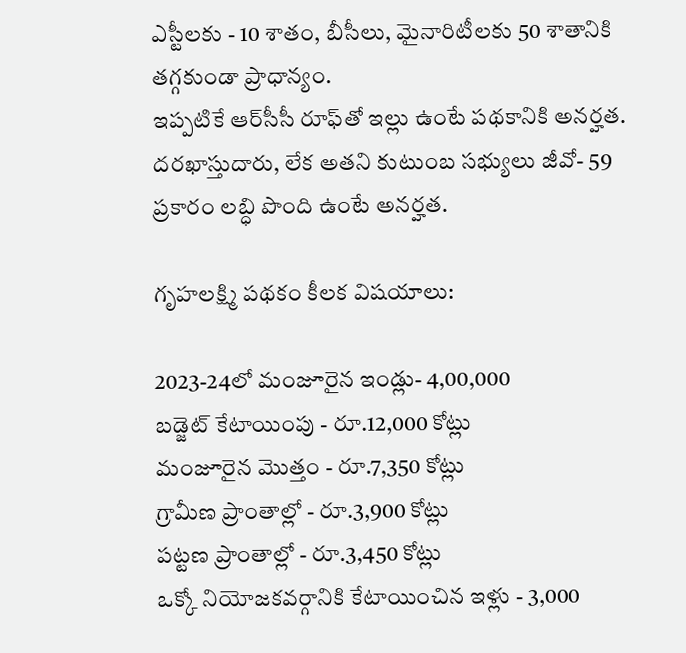ఎస్టీలకు - 10 శాతం, బీసీలు, మైనారిటీలకు 50 శాతానికి తగ్గకుండా ప్రాధాన్యం.
ఇప్పటికే ఆర్‌సీసీ రూఫ్‌తో ఇల్లు ఉంటే పథకానికి అనర్హత.
దరఖాస్తుదారు, లేక అతని కుటుంబ సభ్యులు జీవో- 59 ప్రకారం లబ్ధి పొంది ఉంటే అనర్హత.

గృహలక్ష్మి పథకం కీలక విషయాలు:

2023-24లో మంజూరైన ఇండ్లు- 4,00,000
బడ్జెట్‌ కేటాయింపు - రూ.12,000 కోట్లు
మంజూరైన మొత్తం - రూ.7,350 కోట్లు
గ్రామీణ ప్రాంతాల్లో - రూ.3,900 కోట్లు
పట్టణ ప్రాంతాల్లో - రూ.3,450 కోట్లు
ఒక్కో నియోజకవర్గానికి కేటాయించిన ఇళ్లు - 3,000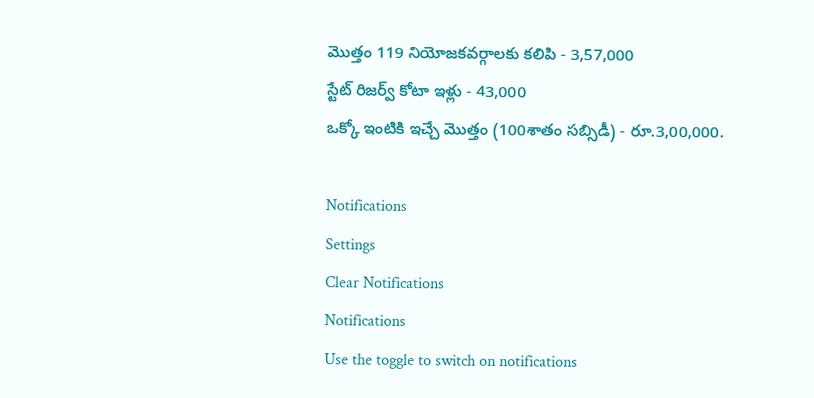మొత్తం 119 నియోజకవర్గాలకు కలిపి - 3,57,000
స్టేట్‌ రిజర్వ్‌ కోటా ఇళ్లు - 43,000
ఒక్కో ఇంటికి ఇచ్చే మొత్తం (100శాతం సబ్సిడీ) - రూ.3,00,000.

Notifications
Settings
Clear Notifications
Notifications
Use the toggle to switch on notifications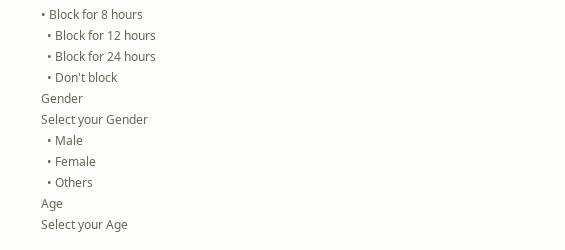• Block for 8 hours
  • Block for 12 hours
  • Block for 24 hours
  • Don't block
Gender
Select your Gender
  • Male
  • Female
  • Others
Age
Select your Age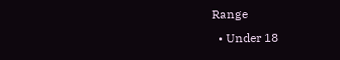Range
  • Under 18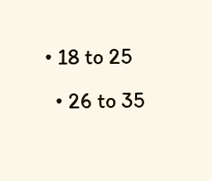• 18 to 25
  • 26 to 35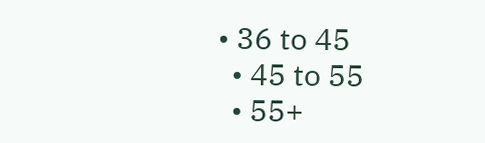• 36 to 45
  • 45 to 55
  • 55+